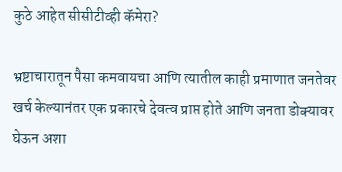कुठे आहेत सीसीटीव्ही कॅमेरा?

भ्रष्टाचारातून पैसा कमवायचा आणि त्यातील काही प्रमाणात जनतेवर खर्च केल्यानंतर एक प्रकारचे देवत्व प्राप्त होते आणि जनता डोक्यावर घेऊन अशा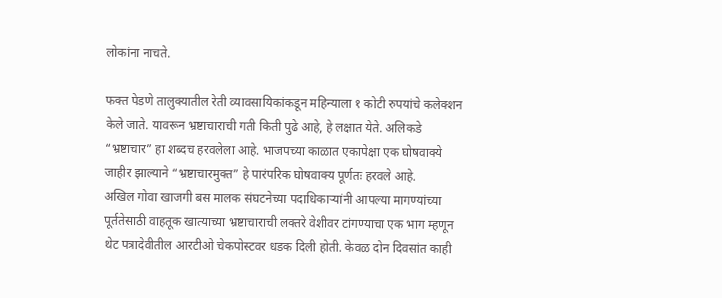लोकांना नाचते.

फक्त पेडणे तालुक्यातील रेती व्यावसायिकांकडून महिन्याला १ कोटी रुपयांचे कलेक्शन केले जाते. यावरून भ्रष्टाचाराची गती किती पुढे आहे, हे लक्षात येते. अलिकडे “भ्रष्टाचार” हा शब्दच हरवलेला आहे. भाजपच्या काळात एकापेक्षा एक घोषवाक्ये जाहीर झाल्याने “भ्रष्टाचारमुक्त” हे पारंपरिक घोषवाक्य पूर्णतः हरवले आहे.
अखिल गोवा खाजगी बस मालक संघटनेच्या पदाधिकाऱ्यांनी आपल्या मागण्यांच्या पूर्ततेसाठी वाहतूक खात्याच्या भ्रष्टाचाराची लक्तरे वेशीवर टांगण्याचा एक भाग म्हणून थेट पत्रादेवीतील आरटीओ चेकपोस्टवर धडक दिली होती. केवळ दोन दिवसांत काही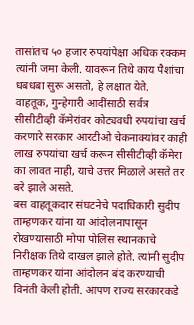तासांतच ५० हजार रुपयांपेक्षा अधिक रक्कम त्यांनी जमा केली. यावरून तिथे काय पैशांचा धबधबा सुरू असतो, हे लक्षात येते.
वाहतूक, गुन्हेगारी आदींसाठी सर्वत्र सीसीटीव्ही कॅमेरांवर कोट्यवधी रुपयांचा खर्च करणारे सरकार आरटीओ चेकनाक्यांवर काही लाख रुपयांचा खर्च करून सीसीटीव्ही कॅमेरा का लावत नाही, याचे उत्तर मिळाले असते तर बरे झाले असते.
बस वाहतूकदार संघटनेचे पदाधिकारी सुदीप ताम्हणकर यांना या आंदोलनापासून रोखण्यासाठी मोपा पोलिस स्थानकाचे निरीक्षक तिथे दाखल झाले होते. त्यांनी सुदीप ताम्हणकर यांना आंदोलन बंद करण्याची विनंती केली होती. आपण राज्य सरकारकडे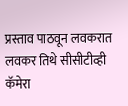प्रस्ताव पाठवून लवकरात लवकर तिथे सीसीटीव्ही कॅमेरा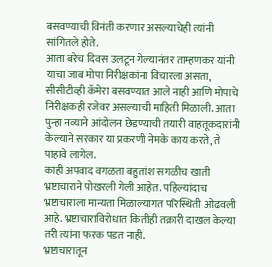बसवण्याची विनंती करणार असल्याचेही त्यांनी सांगितले होते.
आता बरेच दिवस उलटून गेल्यानंतर ताम्हणकर यांनी याचा जाब मोपा निरीक्षकांना विचारला असता, सीसीटीव्ही कॅमेरा बसवण्यात आले नाही आणि मोपाचे निरीक्षकही रजेवर असल्याची माहिती मिळाली. आता पुन्हा नव्याने आंदोलन छेडण्याची तयारी वाहतूकदारांनी केल्याने सरकार या प्रकरणी नेमके काय करते, ते पाहावे लागेल.
काही अपवाद वगळता बहुतांश सगळीच खाती भ्रष्टाचाराने पोखरली गेली आहेत. पहिल्यांदाच भ्रष्टाचाराला मान्यता मिळाल्यागत परिस्थिती ओढवली आहे. भ्रष्टाचाराविरोधात कितीही तक्रारी दाखल केल्या तरी त्यांना फरक पडत नाही.
भ्रष्टाचारातून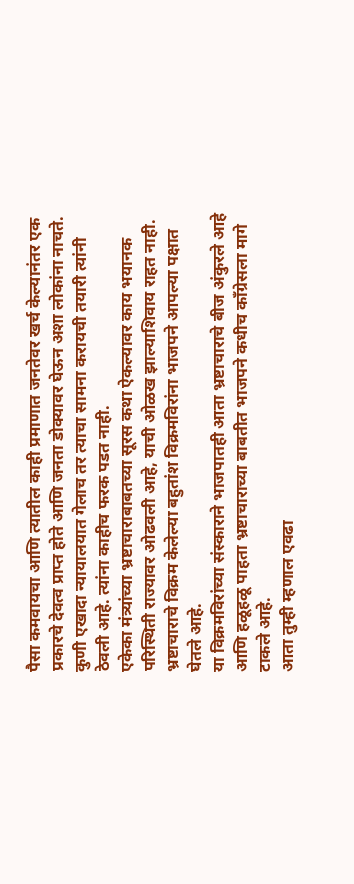पैसा कमवायचा आणि त्यातील काही प्रमाणात जनतेवर खर्च केल्यानंतर एक प्रकारचे देवत्व प्राप्त होते आणि जनता डोक्यावर घेऊन अशा लोकांना नाचते. कुणी एखादा न्यायालयात गेलाच तर त्याचा सामना करायची तयारी त्यांनी ठेवली आहे. त्यांना काहीच फरक पडत नाही.
एकेका मंत्र्यांच्या भ्रष्टाचाराबाबतच्या सूरस कथा ऐकल्यावर काय भयानक परिस्थिती राज्यावर ओढवली आहे, याची ओळख झाल्याशिवाय राहत नाही. भ्रष्टाचाराचे विक्रम केलेल्या बहुतांश विक्रमविरांना भाजपने आपल्या पक्षात घेतले आहे.
या विक्रमविरांच्या संस्काराने भाजपातही आता भ्रष्टाचाराचे बीज अंकुरले आहे आणि हळूहळू पाहता भ्रष्टाचाराच्या बाबतीत भाजपने कधीच काँग्रेसला मागे टाकले आहे.
आता तुम्ही म्हणाल एवढा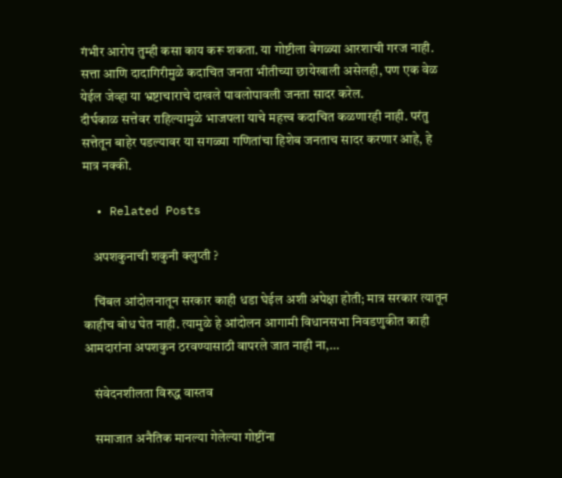गंभीर आरोप तुम्ही कसा काय करू शकता. या गोष्टीला वेगळ्या आरशाची गरज नाही. सत्ता आणि दादागिरीमुळे कदाचित जनता भीतीच्या छायेखाली असेलही, पण एक वेळ येईल जेव्हा या भ्रष्टाचाराचे दाखले पावलोपावली जनता सादर करेल.
दीर्घकाळ सत्तेवर राहिल्यामुळे भाजपला याचे महत्त्व कदाचित कळणारही नाही. परंतु सत्तेतून बाहेर पडल्यावर या सगळ्या गणितांचा हिशेब जनताच सादर करणार आहे, हे मात्र नक्की.

  • Related Posts

    अपशकुनाची शकुनी क्लुप्ती ?

    चिंबल आंदोलनातून सरकार काही धडा घेईल अशी अपेक्षा होती; मात्र सरकार त्यातून काहीच बोध घेत नाही. त्यामुळे हे आंदोलन आगामी विधानसभा निवडणुकीत काही आमदारांना अपशकुन ठरवण्यासाठी वापरले जात नाही ना,…

    संवेदनशीलता विरुद्ध वास्तव

    समाजात अनैतिक मानल्या गेलेल्या गोष्टींना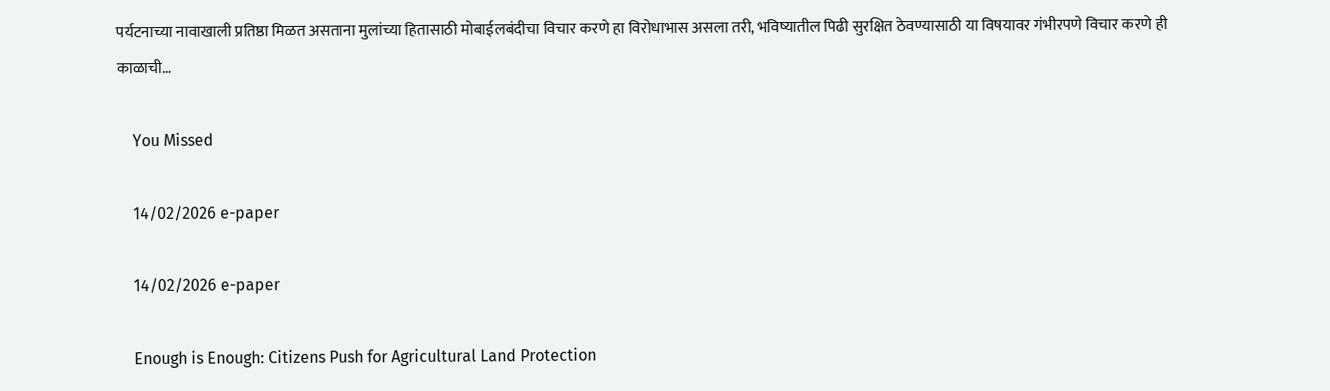पर्यटनाच्या नावाखाली प्रतिष्ठा मिळत असताना मुलांच्या हितासाठी मोबाईलबंदीचा विचार करणे हा विरोधाभास असला तरी, भविष्यातील पिढी सुरक्षित ठेवण्यासाठी या विषयावर गंभीरपणे विचार करणे ही काळाची…

    You Missed

    14/02/2026 e-paper

    14/02/2026 e-paper

    Enough is Enough: Citizens Push for Agricultural Land Protection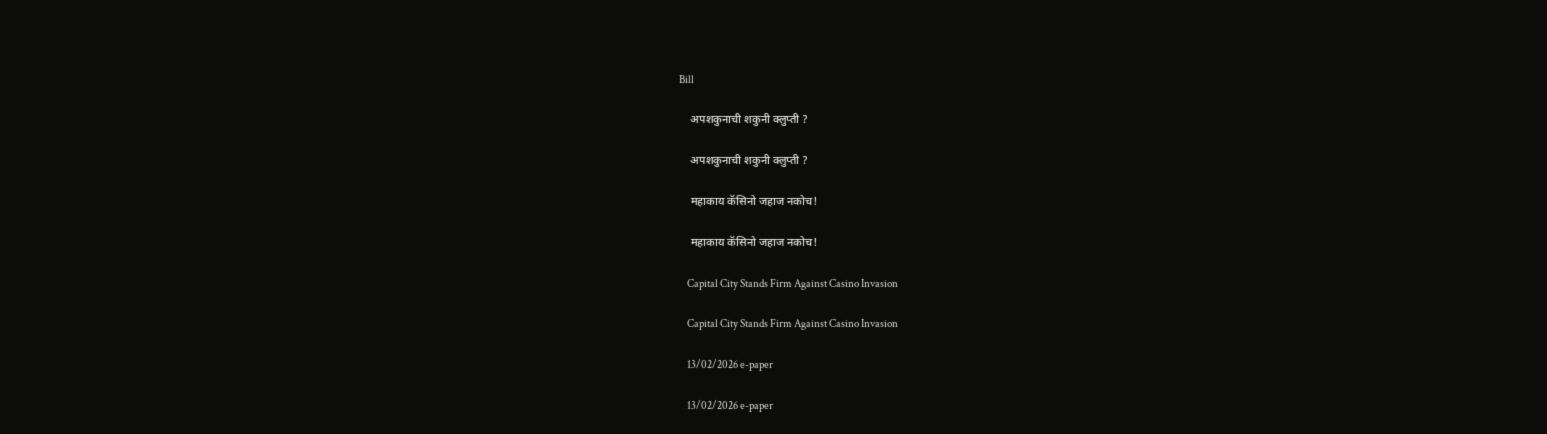Bill

    अपशकुनाची शकुनी क्लुप्ती ?

    अपशकुनाची शकुनी क्लुप्ती ?

    महाकाय कॅसिनो जहाज नकोच!

    महाकाय कॅसिनो जहाज नकोच!

    Capital City Stands Firm Against Casino Invasion

    Capital City Stands Firm Against Casino Invasion

    13/02/2026 e-paper

    13/02/2026 e-paper